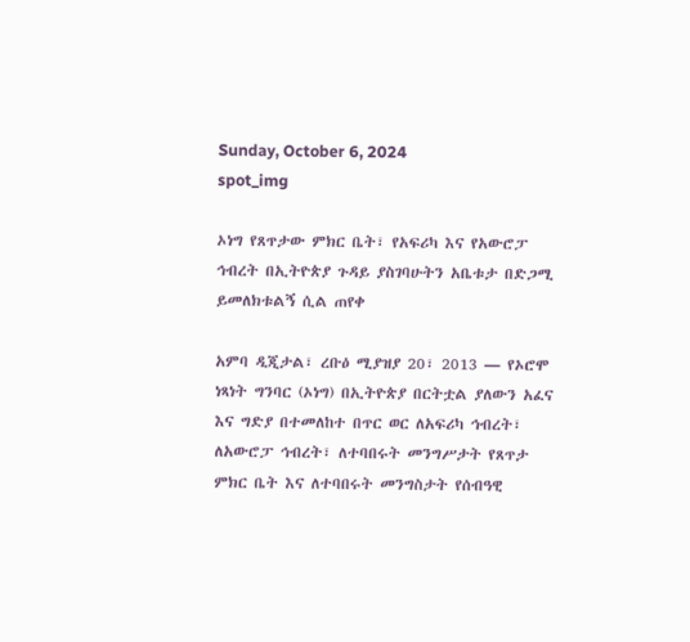Sunday, October 6, 2024
spot_img

ኦነግ የጸጥታው ምክር ቤት፣ የአፍሪካ እና የአውሮፓ ኅብረት በኢትዮጵያ ጉዳይ ያስገባሁትን አቤቱታ በድጋሚ ይመለክቱልኝ ሲል ጠየቀ

አምባ ዲጂታል፣ ረቡዕ ሚያዝያ 20፣ 2013 ― የኦሮሞ ነጻነት ግንባር (ኦነግ) በኢትዮጵያ በርትቷል ያለውን አፈና እና ግድያ በተመለከተ በጥር ወር ለአፍሪካ ኅብረት፣ ለአውሮፓ ኅብረት፣ ለተባበሩት መንግሥታት የጸጥታ ምክር ቤት እና ለተባበሩት መንግስታት የሰብዓዊ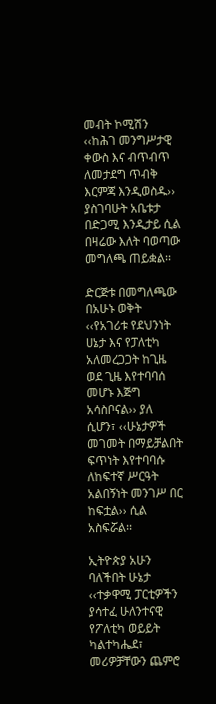መብት ኮሚሽን ‹‹ከሕገ መንግሥታዊ ቀውስ እና ብጥብጥ ለመታደግ ጥብቅ እርምጃ እንዲወስዱ›› ያስገባሁት አቤቱታ በድጋሚ እንዲታይ ሲል በዛሬው እለት ባወጣው መግለጫ ጠይቋል፡፡

ድርጅቱ በመግለጫው በአሁኑ ወቅት ‹‹የአገሪቱ የደህንነት ሀኔታ እና የፓለቲካ አለመረጋጋት ከጊዜ ወደ ጊዜ እየተባባሰ መሆኑ እጅግ አሳስቦናል›› ያለ ሲሆን፣ ‹‹ሁኔታዎች መገመት በማይቻልበት ፍጥነት እየተባባሱ ለከፍተኛ ሥርዓት አልበኝነት መንገሥ በር ከፍቷል›› ሲል አስፍሯል፡፡

ኢትዮጵያ አሁን ባለችበት ሁኔታ ‹‹ተቃዋሚ ፓርቲዎችን ያሳተፈ ሁለንተናዊ የፖለቲካ ወይይት ካልተካሔደ፣ መሪዎቻቸውን ጨምሮ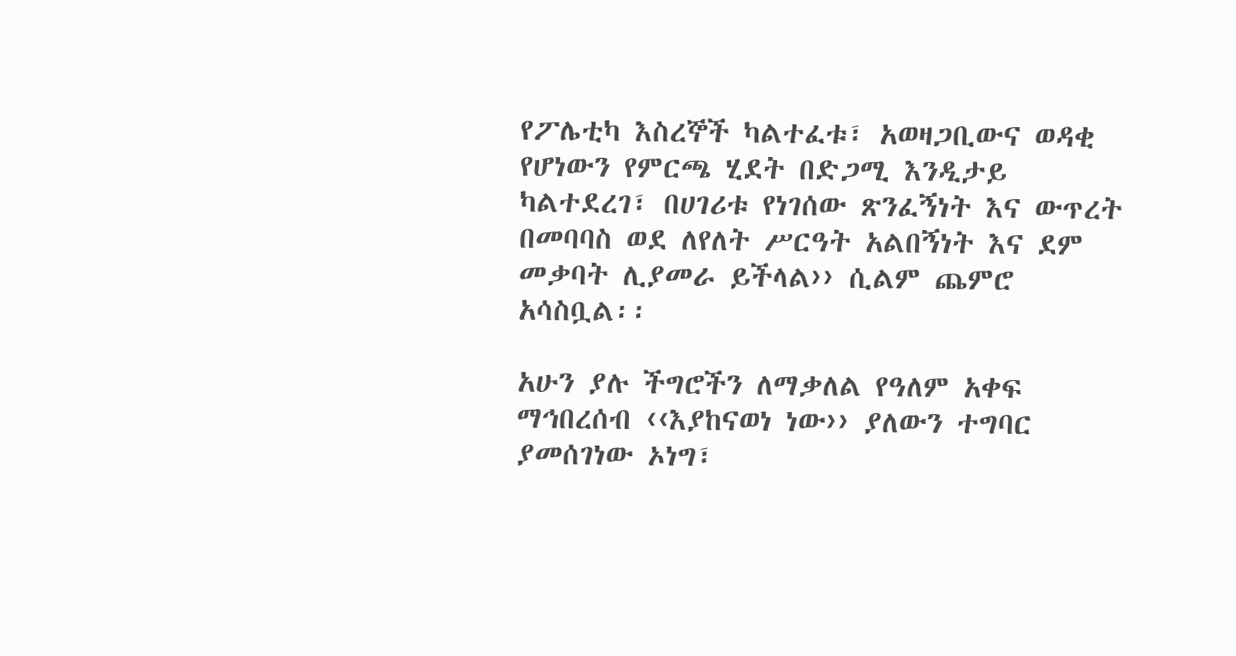የፖሌቲካ እስረኞች ካልተፈቱ፣ አወዛጋቢውና ወዳቂ የሆነውን የምርጫ ሂደት በድጋሚ እንዲታይ ካልተደረገ፣ በሀገሪቱ የነገሰው ጽንፈኝነት እና ውጥረት በመባባስ ወደ ለየለት ሥርዓት አልበኝነት እና ደም መቃባት ሊያመራ ይችላል›› ሲልም ጨምሮ አሳስቧል፡፡

አሁን ያሉ ችግሮችን ለማቃለል የዓለም አቀፍ ማኅበረሰብ ‹‹እያከናወነ ነው›› ያለውን ተግባር ያመሰገነው ኦነግ፣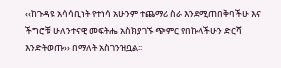‹‹ከጉዳዩ አሳሳቢነት የተነሳ አሁንም ተጨማሪ ስራ እንደሚጠበቅባችሁ እና ችግሮቹ ሁለንተናዊ መፍትሔ አስክያገኙ ጭምር የበኩላችሁን ድርሻ እንድትወጡ›› በማለት አስገንዝቧል፡፡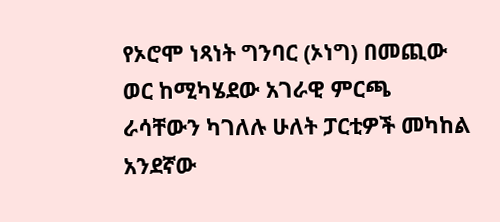የኦሮሞ ነጻነት ግንባር (ኦነግ) በመጪው ወር ከሚካሄደው አገራዊ ምርጫ ራሳቸውን ካገለሉ ሁለት ፓርቲዎች መካከል አንደኛው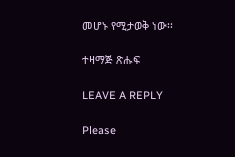መሆኑ የሚታወቅ ነው፡፡

ተዛማጅ ጽሑፍ

LEAVE A REPLY

Please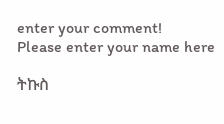enter your comment!
Please enter your name here

ትኩስ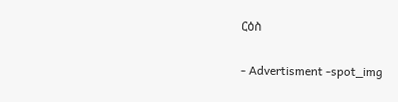ርዕስ

- Advertisment -spot_img